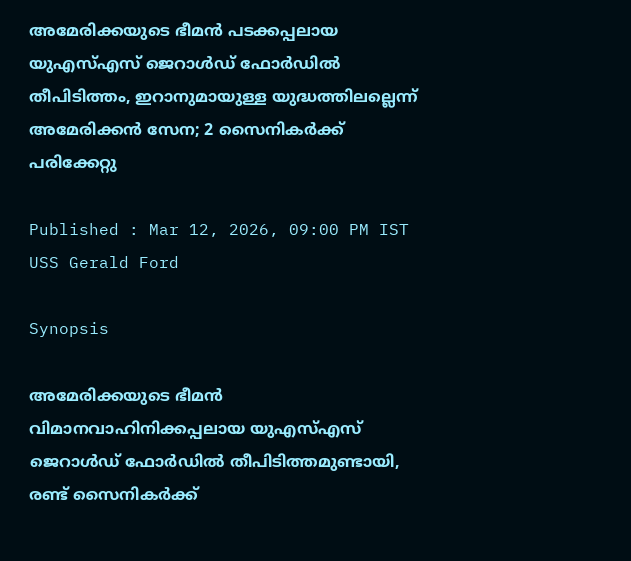അമേരിക്കയുടെ ഭീമൻ പടക്കപ്പലായ യുഎസ്എസ് ജെറാൾഡ് ഫോർഡിൽ തീപിടിത്തം, ഇറാനുമായുള്ള യുദ്ധത്തിലല്ലെന്ന് അമേരിക്കൻ സേന; 2 സൈനികർക്ക് പരിക്കേറ്റു

Published : Mar 12, 2026, 09:00 PM IST
USS Gerald Ford

Synopsis

അമേരിക്കയുടെ ഭീമൻ വിമാനവാഹിനിക്കപ്പലായ യുഎസ്എസ് ജെറാൾഡ് ഫോർഡിൽ തീപിടിത്തമുണ്ടായി, രണ്ട് സൈനികർക്ക്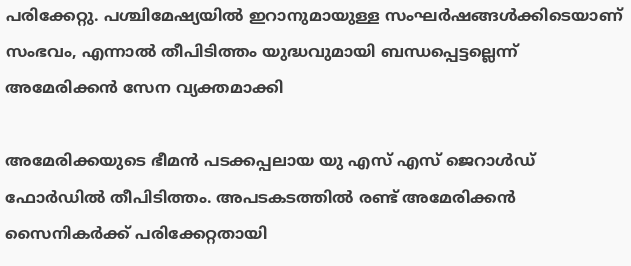പരിക്കേറ്റു. പശ്ചിമേഷ്യയിൽ ഇറാനുമായുള്ള സംഘർഷങ്ങൾക്കിടെയാണ് സംഭവം, എന്നാൽ തീപിടിത്തം യുദ്ധവുമായി ബന്ധപ്പെട്ടല്ലെന്ന് അമേരിക്കൻ സേന വ്യക്തമാക്കി

അമേരിക്കയുടെ ഭീമൻ പടക്കപ്പലായ യു എസ് എസ് ജെറാൾഡ് ഫോർഡിൽ തീപിടിത്തം. അപടകടത്തിൽ രണ്ട് അമേരിക്കൻ സൈനികർക്ക് പരിക്കേറ്റതായി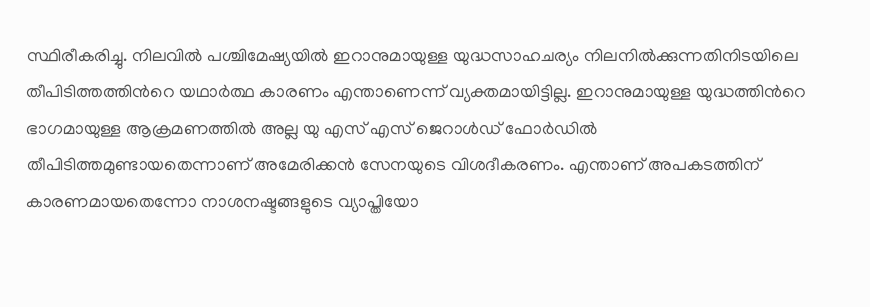സ്ഥിരീകരിച്ചു. നിലവിൽ പശ്ചിമേഷ്യയിൽ ഇറാനുമായുള്ള യുദ്ധസാഹചര്യം നിലനിൽക്കുന്നതിനിടയിലെ തീപിടിത്തത്തിന്‍റെ യഥാർത്ഥ കാരണം എന്താണെന്ന് വ്യക്തമായിട്ടില്ല. ഇറാനുമായുള്ള യുദ്ധത്തിന്‍റെ ഭാഗമായുള്ള ആക്രമണത്തിൽ അല്ല യു എസ് എസ് ജെറാൾഡ് ഫോർഡിൽ തീപിടിത്തമുണ്ടായതെന്നാണ് അമേരിക്കൻ സേനയുടെ വിശദീകരണം. എന്താണ് അപകടത്തിന് കാരണമായതെന്നോ നാശനഷ്ടങ്ങളുടെ വ്യാപ്തിയോ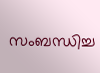സംബന്ധിച്ച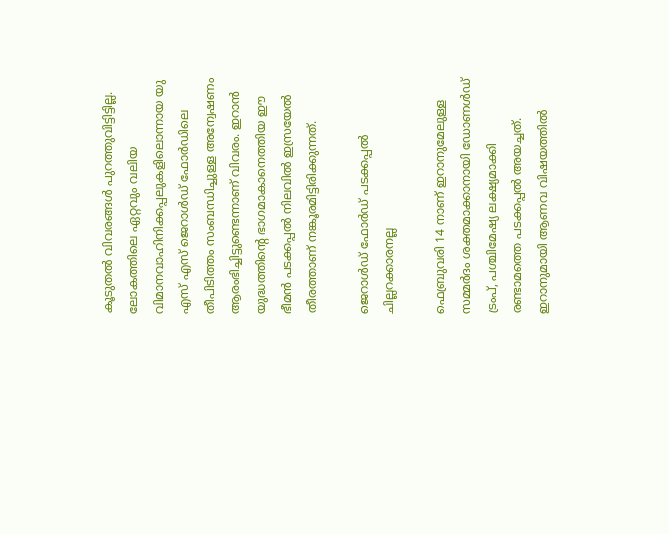കൂടുതൽ വിവരങ്ങൾ പുറത്തുവിട്ടിട്ടില്ല. ലോകത്തിലെ ഏറ്റവും വലിയ വിമാനവാഹിനിക്കപ്പലുകളിലൊന്നായ യു എസ് എസ് ജെറാൾഡ് ഫോർഡിലെ തീപിടിത്തം സംബന്ധിച്ചുള്ള അന്വേഷണം ആരംഭിച്ചിട്ടുണ്ടെന്നാണ് വിവരം. ഇറാൻ യുദ്ധത്തിന്‍റെ ഭാഗമാകാനെത്തിയ ഈ ഭീമൻ പടക്കപ്പൽ നിലവിൽ ഇസ്രയേൽ തീരത്താണ് നങ്കൂരമിട്ടിരിക്കുന്നത്.

ജെറാൾഡ് ഫോർഡ് പടക്കപ്പൽ ചില്ലറക്കാരനല്ല

ഫെബ്രുവരി 14 നാണ് ഇറാനുമേലുള്ള സമ്മർദം ശക്തമാക്കാനായി ഡോണൾഡ് ട്രംപ്, പശ്ചിമേഷ്യ ലക്ഷ്യമാക്കി രണ്ടാമത്തെ പടക്കപ്പൽ അയച്ചത്. ഇറാനുമായി ആണവ വിഷയത്തിൽ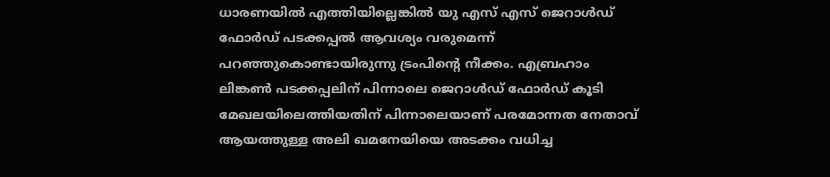ധാരണയിൽ എത്തിയില്ലെങ്കിൽ യു എസ് എസ് ജെറാൾഡ് ഫോർഡ് പടക്കപ്പൽ ആവശ്യം വരുമെന്ന് പറഞ്ഞുകൊണ്ടായിരുന്നു ട്രംപിന്‍റെ നീക്കം. എബ്രഹാം ലിങ്കണ്‍ പടക്കപ്പലിന് പിന്നാലെ ജെറാൾഡ് ഫോർഡ് കൂടി മേഖലയിലെത്തിയതിന് പിന്നാലെയാണ് പരമോന്നത നേതാവ് ആയത്തുള്ള അലി ഖമനേയിയെ അടക്കം വധിച്ച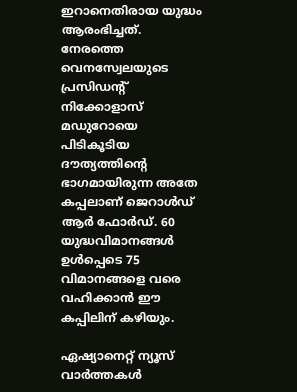ഇറാനെതിരായ യുദ്ധം ആരംഭിച്ചത്. നേരത്തെ വെനസ്വേലയുടെ പ്രസിഡന്‍റ് നിക്കോളാസ് മഡുറോയെ പിടികൂടിയ ദൗത്യത്തിന്‍റെ ഭാഗമായിരുന്ന അതേ കപ്പലാണ് ജെറാൾഡ് ആർ ഫോർഡ്. 60 യുദ്ധവിമാനങ്ങൾ ഉൾപ്പെടെ 75 വിമാനങ്ങളെ വരെ വഹിക്കാൻ ഈ കപ്പിലിന് കഴിയും.

ഏഷ്യാനെറ്റ് ന്യൂസ് വാർത്തകൾ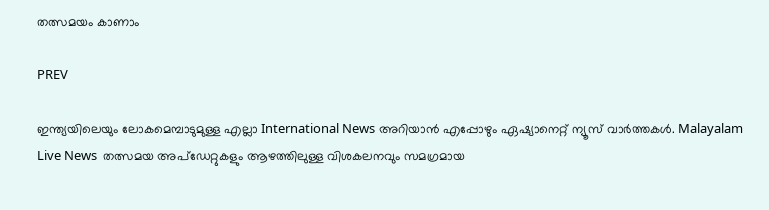തത്സമയം കാണാം

PREV

ഇന്ത്യയിലെയും ലോകമെമ്പാടുമുള്ള എല്ലാ International News അറിയാൻ എപ്പോഴും ഏഷ്യാനെറ്റ് ന്യൂസ് വാർത്തകൾ. Malayalam Live News  തത്സമയ അപ്‌ഡേറ്റുകളും ആഴത്തിലുള്ള വിശകലനവും സമഗ്രമായ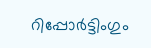റിപ്പോർട്ടിംഗും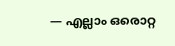— എല്ലാം ഒരൊറ്റ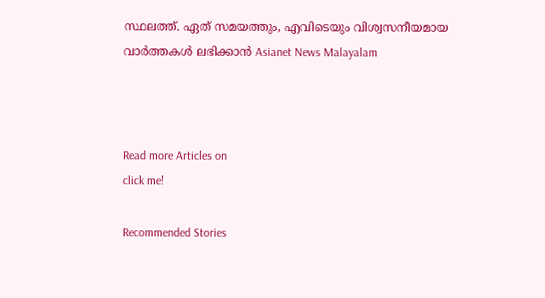സ്ഥലത്ത്. ഏത് സമയത്തും, എവിടെയും വിശ്വസനീയമായ വാർത്തകൾ ലഭിക്കാൻ Asianet News Malayalam



Read more Articles on
click me!

Recommended Stories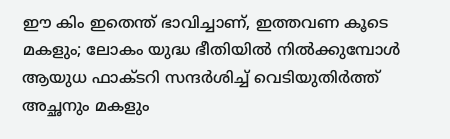ഈ കിം ഇതെന്ത് ഭാവിച്ചാണ്, ഇത്തവണ കൂടെ മകളും; ലോകം യുദ്ധ ഭീതിയില്‍ നില്‍ക്കുമ്പോള്‍ ആയുധ ഫാക്ടറി സന്ദർശിച്ച് വെടിയുതിർത്ത് അച്ഛനും മകളും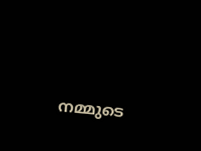നമ്മുടെ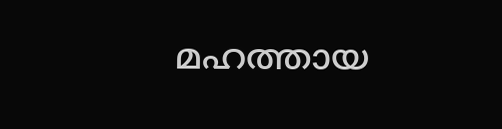മഹത്തായ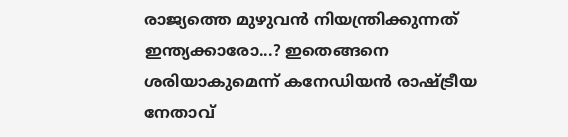രാജ്യത്തെ മുഴുവൻ നിയന്ത്രിക്കുന്നത് ഇന്ത്യക്കാരോ...? ഇതെങ്ങനെ ശരിയാകുമെന്ന് കനേഡിയൻ രാഷ്ട്രീയ നേതാവ്